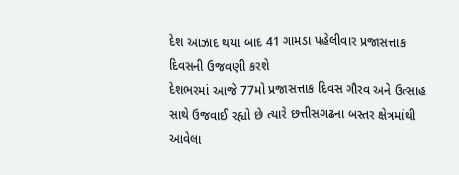દેશ આઝાદ થયા બાદ 41 ગામડા પહેલીવાર પ્રજાસત્તાક દિવસની ઉજવણી કરશે
દેશભરમાં આજે 77મો પ્રજાસત્તાક દિવસ ગૌરવ અને ઉત્સાહ સાથે ઉજવાઈ રહ્યો છે ત્યારે છત્તીસગઢના બસ્તર ક્ષેત્રમાંથી આવેલા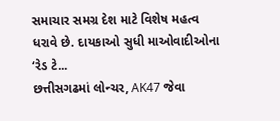સમાચાર સમગ્ર દેશ માટે વિશેષ મહત્વ ધરાવે છે. દાયકાઓ સુધી માઓવાદીઓના ‘રેડ ટે...
છત્તીસગઢમાં લોન્ચર, AK47 જેવા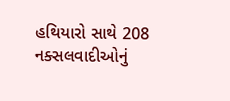હથિયારો સાથે 208 નક્સલવાદીઓનું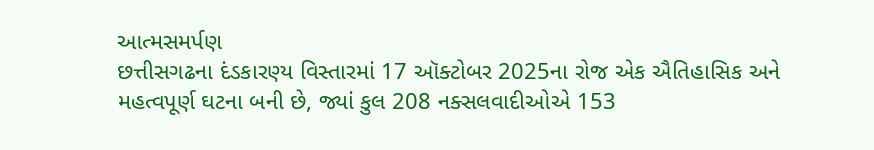આત્મસમર્પણ
છત્તીસગઢના દંડકારણ્ય વિસ્તારમાં 17 ઑક્ટોબર 2025ના રોજ એક ઐતિહાસિક અને મહત્વપૂર્ણ ઘટના બની છે, જ્યાં કુલ 208 નક્સલવાદીઓએ 153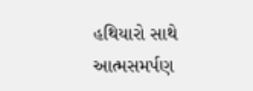હથિયારો સાથે આત્મસમર્પણ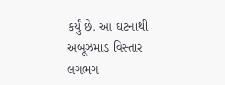કર્યું છે. આ ઘટનાથી અબૂઝમાડ વિસ્તાર લગભગ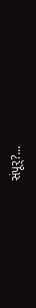સંપૂર્?...